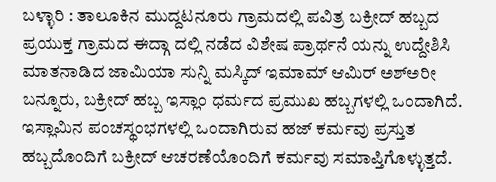ಬಳ್ಳಾರಿ : ತಾಲೂಕಿನ ಮುದ್ದಟನೂರು ಗ್ರಾಮದಲ್ಲಿ ಪವಿತ್ರ ಬಕ್ರೀದ್ ಹಬ್ಬದ ಪ್ರಯುಕ್ತ ಗ್ರಾಮದ ಈದ್ಗಾ ದಲ್ಲಿ ನಡೆದ ವಿಶೇಷ ಪ್ರಾರ್ಥನೆ ಯನ್ನು ಉದ್ದೇಶಿಸಿ ಮಾತನಾಡಿದ ಜಾಮಿಯಾ ಸುನ್ನಿ ಮಸ್ಕಿದ್ ಇಮಾಮ್ ಆಮಿರ್ ಅಶ್ಅರೀ ಬನ್ನೂರು, ಬಕ್ರೀದ್ ಹಬ್ಬ ಇಸ್ಲಾಂ ಧರ್ಮದ ಪ್ರಮುಖ ಹಬ್ಬಗಳಲ್ಲಿ ಒಂದಾಗಿದೆ. ಇಸ್ಲಾಮಿನ ಪಂಚಸ್ಥಂಭಗಳಲ್ಲಿ ಒಂದಾಗಿರುವ ಹಜ್ ಕರ್ಮವು ಪ್ರಸ್ತುತ ಹಬ್ಬದೊಂದಿಗೆ ಬಕ್ರೀದ್ ಆಚರಣೆಯೊಂದಿಗೆ ಕರ್ಮವು ಸಮಾಪ್ತಿಗೊಳ್ಳುತ್ತದೆ.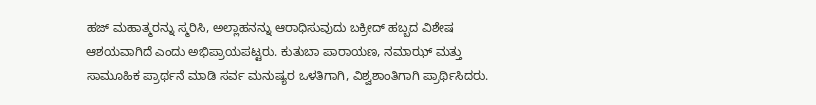ಹಜ್ ಮಹಾತ್ಮರನ್ನು ಸ್ಮರಿಸಿ, ಅಲ್ಲಾಹನನ್ನು ಆರಾಧಿಸುವುದು ಬಕ್ರೀದ್ ಹಬ್ಬದ ವಿಶೇಷ ಆಶಯವಾಗಿದೆ ಎಂದು ಅಭಿಪ್ರಾಯಪಟ್ಟರು. ಕುತುಬಾ ಪಾರಾಯಣ, ನಮಾಝ್ ಮತ್ತು ಸಾಮೂಹಿಕ ಪ್ರಾರ್ಥನೆ ಮಾಡಿ ಸರ್ವ ಮನುಷ್ಯರ ಒಳತಿಗಾಗಿ, ವಿಶ್ವಶಾಂತಿಗಾಗಿ ಪ್ರಾರ್ಥಿಸಿದರು.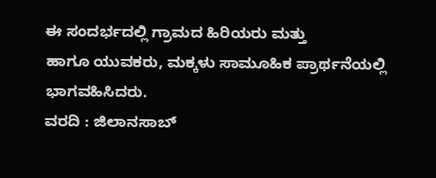ಈ ಸಂದರ್ಭದಲ್ಲಿ ಗ್ರಾಮದ ಹಿರಿಯರು ಮತ್ತು
ಹಾಗೂ ಯುವಕರು, ಮಕ್ಕಳು ಸಾಮೂಹಿಕ ಪ್ರಾರ್ಥನೆಯಲ್ಲಿ ಭಾಗವಹಿಸಿದರು.
ವರದಿ : ಜಿಲಾನಸಾಬ್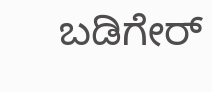ಬಡಿಗೇರ್